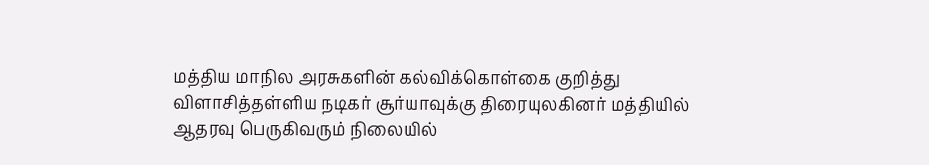மத்திய மாநில அரசுகளின் கல்விக்கொள்கை குறித்து விளாசித்தள்ளிய நடிகர் சூர்யாவுக்கு திரையுலகினர் மத்தியில் ஆதரவு பெருகிவரும் நிலையில்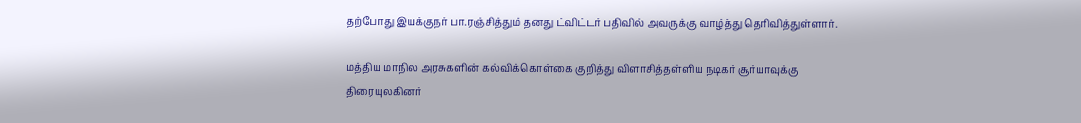தற்போது இயக்குநர் பா.ரஞ்சித்தும் தனது ட்விட்டர் பதிவில் அவருக்கு வாழ்த்து தெரிவித்துள்ளார்.

மத்திய மாநில அரசுகளின் கல்விக்கொள்கை குறித்து விளாசித்தள்ளிய நடிகர் சூர்யாவுக்கு திரையுலகினர்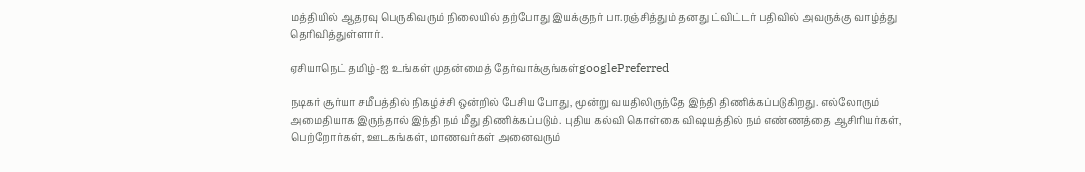மத்தியில் ஆதரவு பெருகிவரும் நிலையில் தற்போது இயக்குநர் பா.ரஞ்சித்தும் தனது ட்விட்டர் பதிவில் அவருக்கு வாழ்த்து தெரிவித்துள்ளார்.

ஏசியாநெட் தமிழ்-ஐ உங்கள் முதன்மைத் தேர்வாக்குங்கள்googlePreferred

நடிகர் சூர்யா சமீபத்தில் நிகழ்ச்சி ஒன்றில் பேசிய போது, மூன்று வயதிலிருந்தே இந்தி திணிக்கப்படுகிறது. எல்லோரும் அமைதியாக இருந்தால் இந்தி நம் மீது திணிக்கப்படும். புதிய கல்வி கொள்கை விஷயத்தில் நம் எண்ணத்தை ஆசிரியர்கள், பெற்றோர்கள், ஊடகங்கள், மாணவர்கள் அனைவரும்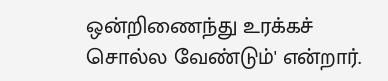ஒன்றிணைந்து உரக்கச் சொல்ல வேண்டும்' என்றார்.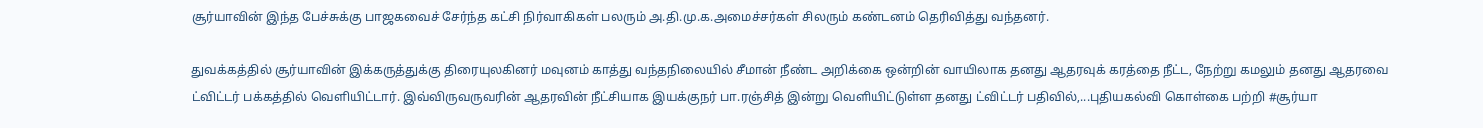சூர்யாவின் இந்த பேச்சுக்கு பாஜகவைச் சேர்ந்த கட்சி நிர்வாகிகள் பலரும் அ.தி.மு.க.அமைச்சர்கள் சிலரும் கண்டனம் தெரிவித்து வந்தனர்.

துவக்கத்தில் சூர்யாவின் இக்கருத்துக்கு திரையுலகினர் மவுனம் காத்து வந்தநிலையில் சீமான் நீண்ட அறிக்கை ஒன்றின் வாயிலாக தனது ஆதரவுக் கரத்தை நீட்ட, நேற்று கமலும் தனது ஆதரவை ட்விட்டர் பக்கத்தில் வெளியிட்டார். இவ்விருவருவரின் ஆதரவின் நீட்சியாக இயக்குநர் பா.ரஞ்சித் இன்று வெளியிட்டுள்ள தனது ட்விட்டர் பதிவில்,...புதியகல்வி கொள்கை பற்றி #சூர்யா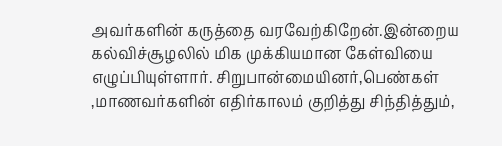அவர்களின் கருத்தை வரவேற்கிறேன்.இன்றைய கல்விச்சூழலில் மிக முக்கியமான கேள்வியை எழுப்பியுள்ளார். சிறுபான்மையினர்,பெண்கள் ,மாணவர்களின் எதிர்காலம் குறித்து சிந்தித்தும்,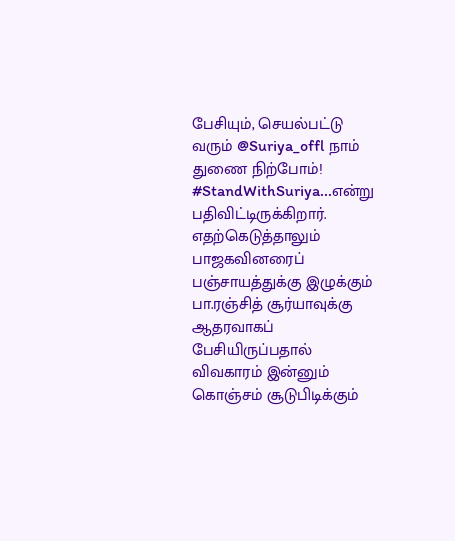பேசியும், செயல்பட்டு வரும் @Suriya_offl நாம் துணை நிற்போம்! #StandWithSuriya...என்று பதிவிட்டிருக்கிறார். எதற்கெடுத்தாலும் பாஜகவினரைப் பஞ்சாயத்துக்கு இழுக்கும் பா.ரஞ்சித் சூர்யாவுக்கு ஆதரவாகப் பேசியிருப்பதால் விவகாரம் இன்னும் கொஞ்சம் சூடுபிடிக்கும்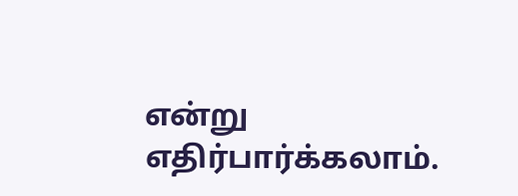என்று எதிர்பார்க்கலாம்.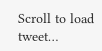Scroll to load tweet…